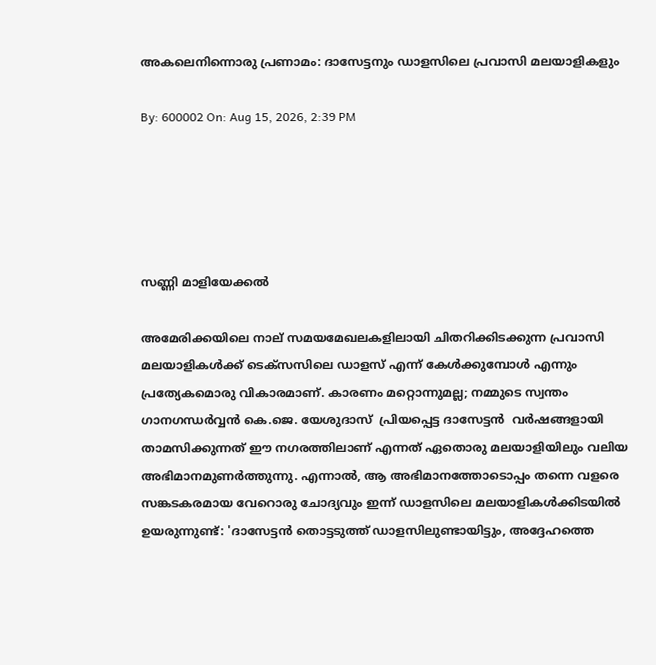അകലെനിന്നൊരു പ്രണാമം: ദാസേട്ടനും ഡാളസിലെ പ്രവാസി മലയാളികളും

By: 600002 On: Aug 15, 2026, 2:39 PM





സണ്ണി മാളിയേക്കല്‍

അമേരിക്കയിലെ നാല് സമയമേഖലകളിലായി ചിതറിക്കിടക്കുന്ന പ്രവാസി മലയാളികള്‍ക്ക് ടെക്‌സസിലെ ഡാളസ് എന്ന് കേള്‍ക്കുമ്പോള്‍ എന്നും പ്രത്യേകമൊരു വികാരമാണ്. കാരണം മറ്റൊന്നുമല്ല; നമ്മുടെ സ്വന്തം ഗാനഗന്ധര്‍വ്വന്‍ കെ.ജെ. യേശുദാസ്  പ്രിയപ്പെട്ട ദാസേട്ടന്‍  വര്‍ഷങ്ങളായി താമസിക്കുന്നത് ഈ നഗരത്തിലാണ് എന്നത് ഏതൊരു മലയാളിയിലും വലിയ അഭിമാനമുണര്‍ത്തുന്നു. എന്നാല്‍, ആ അഭിമാനത്തോടൊപ്പം തന്നെ വളരെ സങ്കടകരമായ വേറൊരു ചോദ്യവും ഇന്ന് ഡാളസിലെ മലയാളികള്‍ക്കിടയില്‍ ഉയരുന്നുണ്ട്: 'ദാസേട്ടന്‍ തൊട്ടടുത്ത് ഡാളസിലുണ്ടായിട്ടും, അദ്ദേഹത്തെ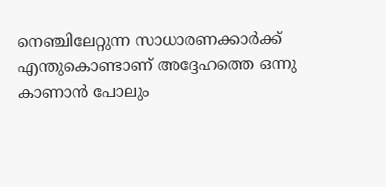നെഞ്ചിലേറ്റുന്ന സാധാരണക്കാര്‍ക്ക് എന്തുകൊണ്ടാണ് അദ്ദേഹത്തെ ഒന്നു കാണാന്‍ പോലും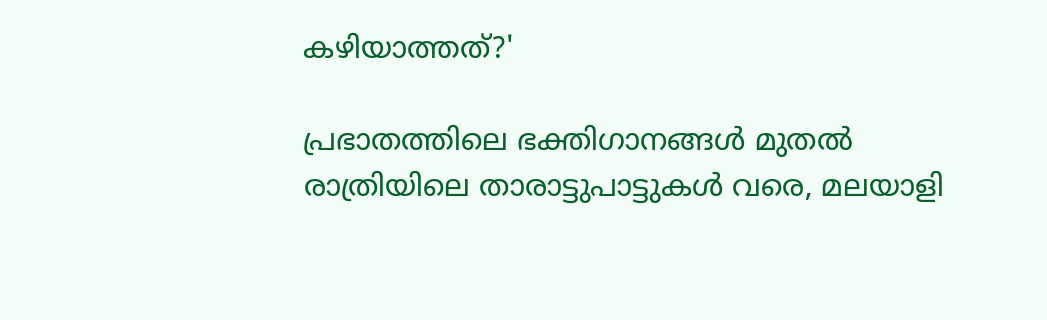കഴിയാത്തത്?'

പ്രഭാതത്തിലെ ഭക്തിഗാനങ്ങള്‍ മുതല്‍ രാത്രിയിലെ താരാട്ടുപാട്ടുകള്‍ വരെ, മലയാളി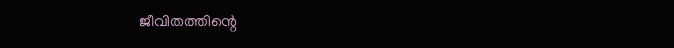ജീവിതത്തിന്റെ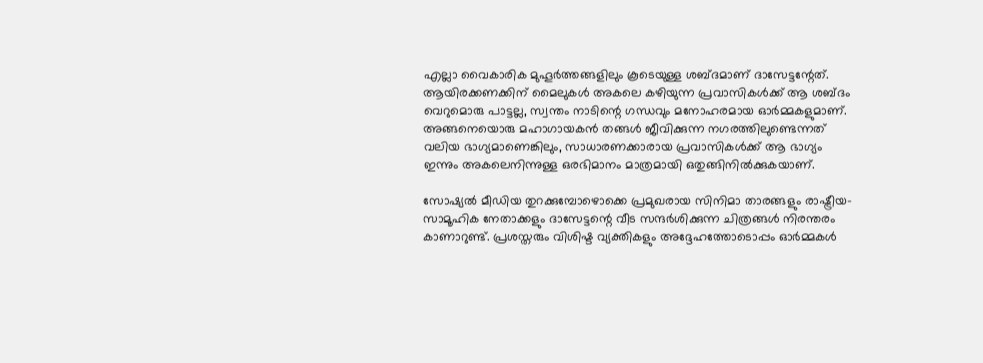എല്ലാ വൈകാരിക മുഹൂര്‍ത്തങ്ങളിലും കൂടെയുള്ള ശബ്ദമാണ് ദാസേട്ടന്റേത്. ആയിരക്കണക്കിന് മൈലുകള്‍ അകലെ കഴിയുന്ന പ്രവാസികള്‍ക്ക് ആ ശബ്ദം വെറുമൊരു പാട്ടല്ല, സ്വന്തം നാടിന്റെ ഗന്ധവും മനോഹരമായ ഓര്‍മ്മകളുമാണ്. അങ്ങനെയൊരു മഹാഗായകന്‍ തങ്ങള്‍ ജീവിക്കുന്ന നഗരത്തിലുണ്ടെന്നത് വലിയ ഭാഗ്യമാണെങ്കിലും, സാധാരണക്കാരായ പ്രവാസികള്‍ക്ക് ആ ഭാഗ്യം ഇന്നും അകലെനിന്നുള്ള ഒരഭിമാനം മാത്രമായി ഒതുങ്ങിനില്‍ക്കുകയാണ്.

സോഷ്യല്‍ മീഡിയ തുറക്കുമ്പോഴൊക്കെ പ്രമുഖരായ സിനിമാ താരങ്ങളും രാഷ്ട്രീയ-സാമൂഹിക നേതാക്കളും ദാസേട്ടന്റെ വീട സന്ദര്‍ശിക്കുന്ന ചിത്രങ്ങള്‍ നിരന്തരം കാണാറുണ്ട്. പ്രശസ്തരും വിശിഷ്ട വ്യക്തികളും അദ്ദേഹത്തോടൊപ്പം ഓര്‍മ്മകള്‍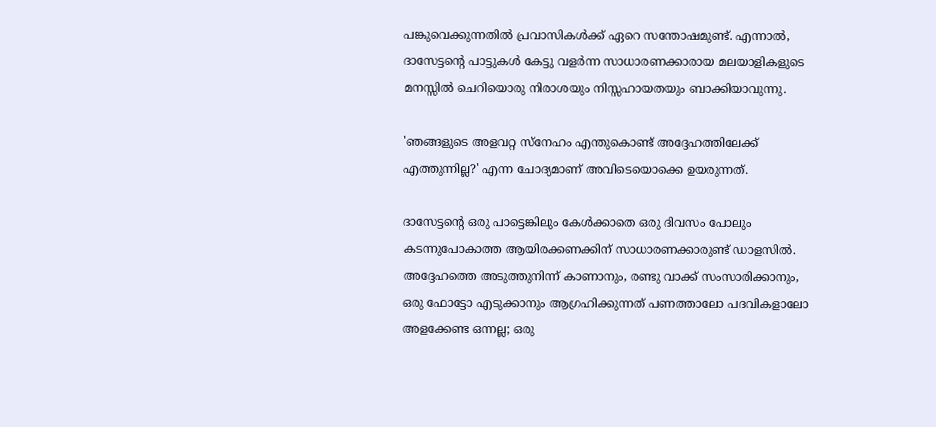പങ്കുവെക്കുന്നതില്‍ പ്രവാസികള്‍ക്ക് ഏറെ സന്തോഷമുണ്ട്. എന്നാല്‍, ദാസേട്ടന്റെ പാട്ടുകള്‍ കേട്ടു വളര്‍ന്ന സാധാരണക്കാരായ മലയാളികളുടെ മനസ്സില്‍ ചെറിയൊരു നിരാശയും നിസ്സഹായതയും ബാക്കിയാവുന്നു.

'ഞങ്ങളുടെ അളവറ്റ സ്‌നേഹം എന്തുകൊണ്ട് അദ്ദേഹത്തിലേക്ക് എത്തുന്നില്ല?' എന്ന ചോദ്യമാണ് അവിടെയൊക്കെ ഉയരുന്നത്.

ദാസേട്ടന്റെ ഒരു പാട്ടെങ്കിലും കേള്‍ക്കാതെ ഒരു ദിവസം പോലും കടന്നുപോകാത്ത ആയിരക്കണക്കിന് സാധാരണക്കാരുണ്ട് ഡാളസില്‍. അദ്ദേഹത്തെ അടുത്തുനിന്ന് കാണാനും, രണ്ടു വാക്ക് സംസാരിക്കാനും, ഒരു ഫോട്ടോ എടുക്കാനും ആഗ്രഹിക്കുന്നത് പണത്താലോ പദവികളാലോ അളക്കേണ്ട ഒന്നല്ല; ഒരു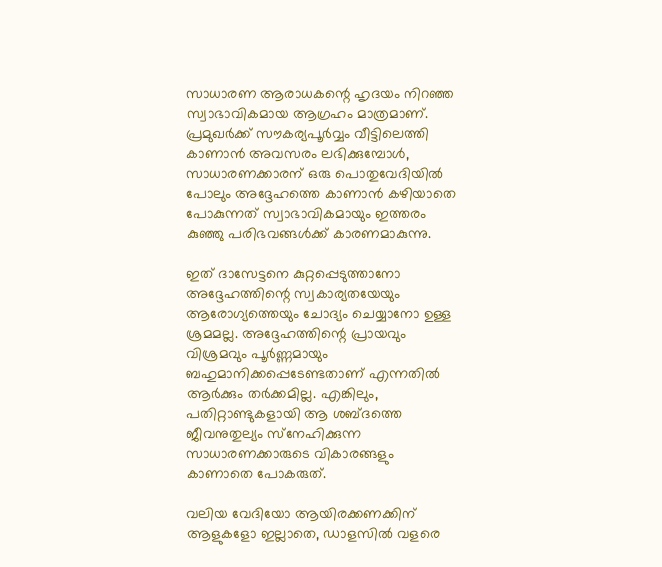സാധാരണ ആരാധകന്റെ ഹൃദയം നിറഞ്ഞ സ്വാഭാവികമായ ആഗ്രഹം മാത്രമാണ്. പ്രമുഖര്‍ക്ക് സൗകര്യപൂര്‍വ്വം വീട്ടിലെത്തി കാണാന്‍ അവസരം ലഭിക്കുമ്പോള്‍, സാധാരണക്കാരന് ഒരു പൊതുവേദിയില്‍ പോലും അദ്ദേഹത്തെ കാണാന്‍ കഴിയാതെ പോകുന്നത് സ്വാഭാവികമായും ഇത്തരം കുഞ്ഞു പരിഭവങ്ങള്‍ക്ക് കാരണമാകുന്നു.

ഇത് ദാസേട്ടനെ കുറ്റപ്പെടുത്താനോ അദ്ദേഹത്തിന്റെ സ്വകാര്യതയേയും ആരോഗ്യത്തെയും ചോദ്യം ചെയ്യാനോ ഉള്ള ശ്രമമല്ല. അദ്ദേഹത്തിന്റെ പ്രായവും വിശ്രമവും പൂര്‍ണ്ണമായും ബഹുമാനിക്കപ്പെടേണ്ടതാണ് എന്നതില്‍ ആര്‍ക്കും തര്‍ക്കമില്ല. എങ്കിലും, പതിറ്റാണ്ടുകളായി ആ ശബ്ദത്തെ ജീവനുതുല്യം സ്‌നേഹിക്കുന്ന സാധാരണക്കാരുടെ വികാരങ്ങളും കാണാതെ പോകരുത്.

വലിയ വേദിയോ ആയിരക്കണക്കിന് ആളുകളോ ഇല്ലാതെ, ഡാളസില്‍ വളരെ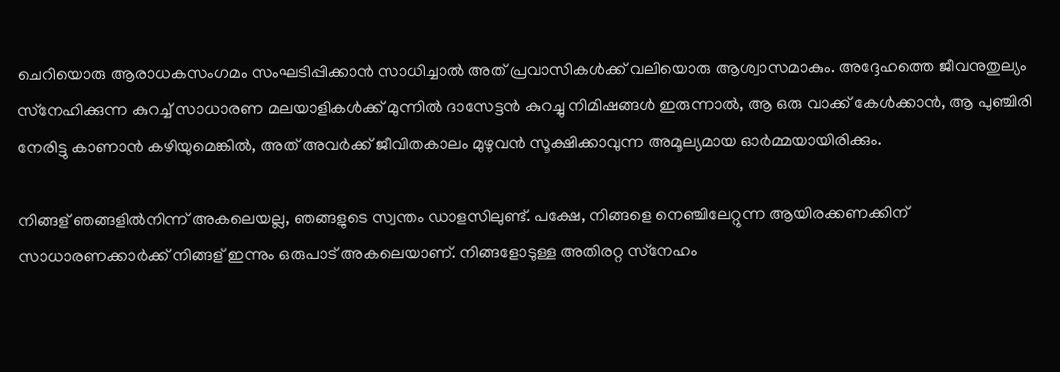ചെറിയൊരു ആരാധകസംഗമം സംഘടിപ്പിക്കാന്‍ സാധിച്ചാല്‍ അത് പ്രവാസികള്‍ക്ക് വലിയൊരു ആശ്വാസമാകും. അദ്ദേഹത്തെ ജീവനുതുല്യം സ്‌നേഹിക്കുന്ന കുറച്ച് സാധാരണ മലയാളികള്‍ക്ക് മുന്നില്‍ ദാസേട്ടന്‍ കുറച്ചു നിമിഷങ്ങള്‍ ഇരുന്നാല്‍, ആ ഒരു വാക്ക് കേള്‍ക്കാന്‍, ആ പുഞ്ചിരി നേരിട്ടു കാണാന്‍ കഴിയുമെങ്കില്‍, അത് അവര്‍ക്ക് ജീവിതകാലം മുഴുവന്‍ സൂക്ഷിക്കാവുന്ന അമൂല്യമായ ഓര്‍മ്മയായിരിക്കും.

നിങ്ങള് ഞങ്ങളില്‍നിന്ന് അകലെയല്ല, ഞങ്ങളുടെ സ്വന്തം ഡാളസിലുണ്ട്. പക്ഷേ, നിങ്ങളെ നെഞ്ചിലേറ്റുന്ന ആയിരക്കണക്കിന് സാധാരണക്കാര്‍ക്ക് നിങ്ങള് ഇന്നും ഒരുപാട് അകലെയാണ്. നിങ്ങളോടുള്ള അതിരറ്റ സ്‌നേഹം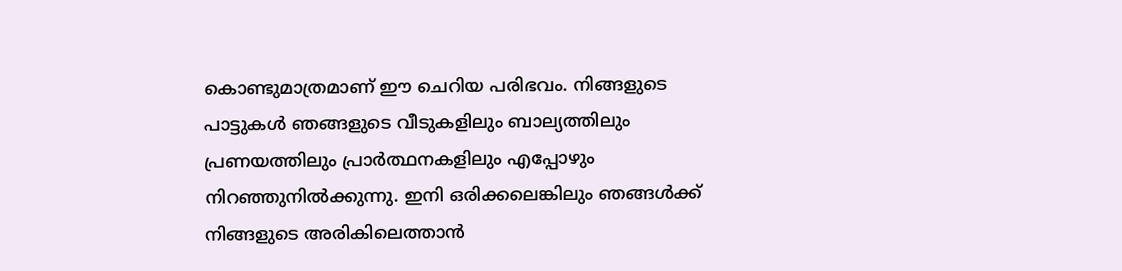കൊണ്ടുമാത്രമാണ് ഈ ചെറിയ പരിഭവം. നിങ്ങളുടെ പാട്ടുകള്‍ ഞങ്ങളുടെ വീടുകളിലും ബാല്യത്തിലും പ്രണയത്തിലും പ്രാര്‍ത്ഥനകളിലും എപ്പോഴും നിറഞ്ഞുനില്‍ക്കുന്നു. ഇനി ഒരിക്കലെങ്കിലും ഞങ്ങള്‍ക്ക് നിങ്ങളുടെ അരികിലെത്താന്‍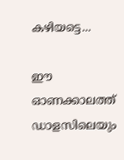കഴിയട്ടെ...

ഈ ഓണക്കാലത്ത് ഡാളസിലെയും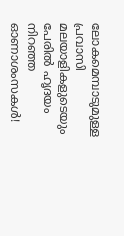ലോകമെമ്പാടുമുള്ള പ്രവാസി മലയാളികളുടെയും പേരില്‍ ഹൃദയം നിറഞ്ഞ ഓണാശംസകള്‍!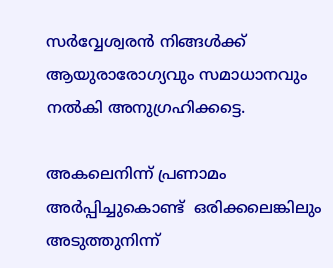സര്‍വ്വേശ്വരന്‍ നിങ്ങള്‍ക്ക് ആയുരാരോഗ്യവും സമാധാനവും നല്‍കി അനുഗ്രഹിക്കട്ടെ.

അകലെനിന്ന് പ്രണാമം അര്‍പ്പിച്ചുകൊണ്ട്  ഒരിക്കലെങ്കിലും അടുത്തുനിന്ന്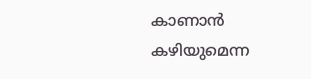കാണാന്‍ കഴിയുമെന്ന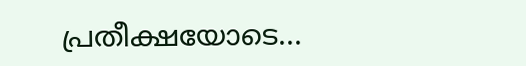പ്രതീക്ഷയോടെ...